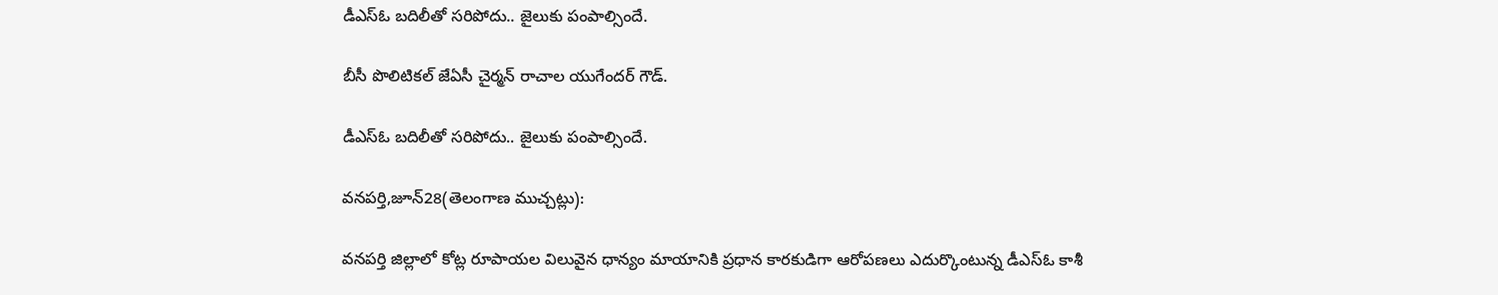డీఎస్ఓ బదిలీతో సరిపోదు.. జైలుకు పంపాల్సిందే.

బీసీ పొలిటికల్ జేఏసీ చైర్మన్ రాచాల యుగేందర్ గౌడ్.

డీఎస్ఓ బదిలీతో సరిపోదు.. జైలుకు పంపాల్సిందే.

వనపర్తి,జూన్28(తెలంగాణ ముచ్చట్లు):

వనపర్తి జిల్లాలో కోట్ల రూపాయల విలువైన ధాన్యం మాయానికి ప్రధాన కారకుడిగా ఆరోపణలు ఎదుర్కొంటున్న డీఎస్ఓ కాశీ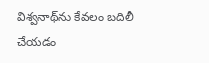విశ్వనాథ్‌ను కేవలం బదిలీ చేయడం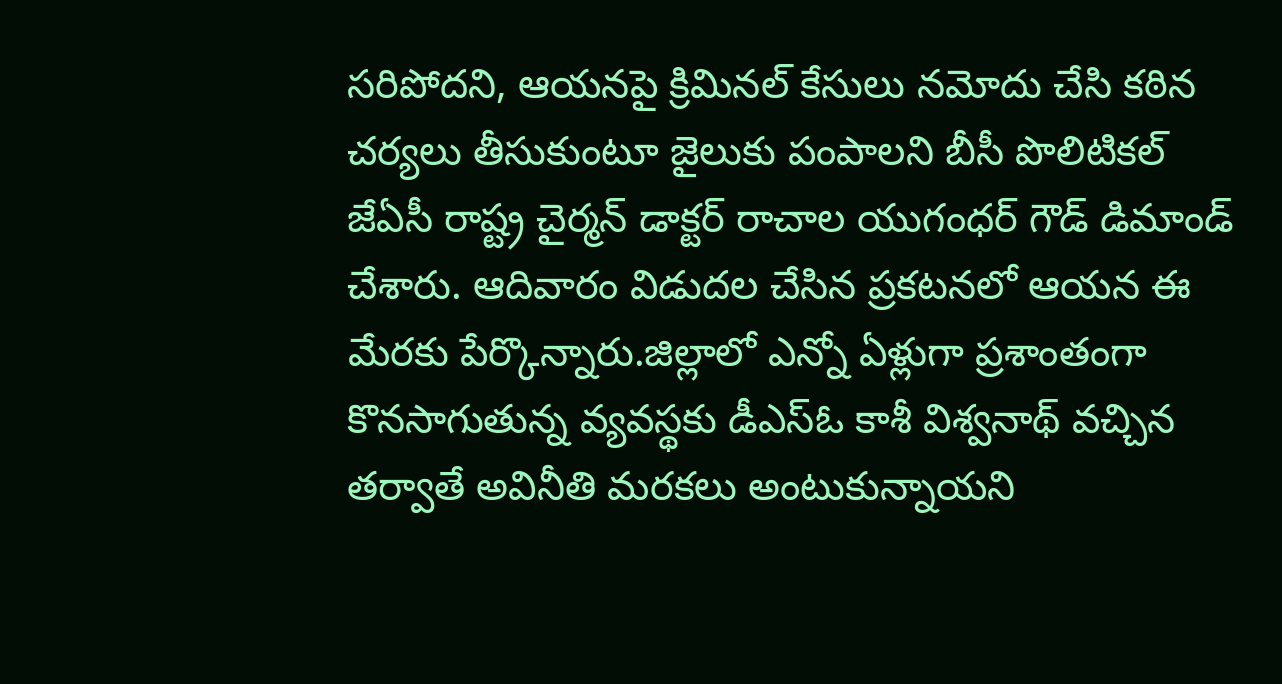సరిపోదని, ఆయనపై క్రిమినల్ కేసులు నమోదు చేసి కఠిన చర్యలు తీసుకుంటూ జైలుకు పంపాలని బీసీ పొలిటికల్ జేఏసీ రాష్ట్ర చైర్మన్ డాక్టర్ రాచాల యుగంధర్ గౌడ్ డిమాండ్ చేశారు. ఆదివారం విడుదల చేసిన ప్రకటనలో ఆయన ఈ మేరకు పేర్కొన్నారు.జిల్లాలో ఎన్నో ఏళ్లుగా ప్రశాంతంగా కొనసాగుతున్న వ్యవస్థకు డీఎస్ఓ కాశీ విశ్వనాథ్ వచ్చిన తర్వాతే అవినీతి మరకలు అంటుకున్నాయని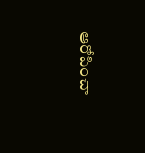ఆరోపించా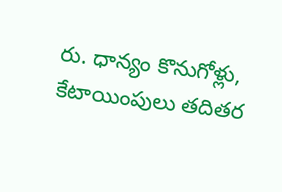రు. ధాన్యం కొనుగోళ్లు, కేటాయింపులు తదితర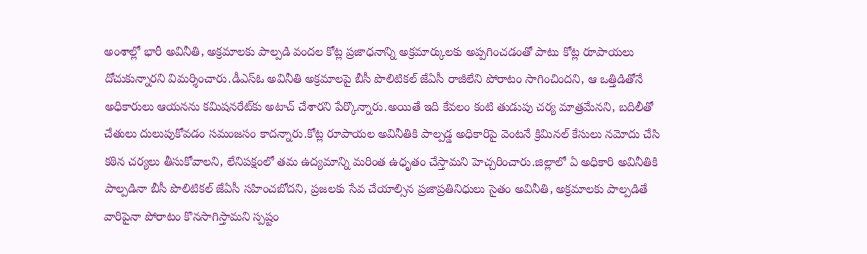అంశాల్లో భారీ అవినీతి, అక్రమాలకు పాల్పడి వందల కోట్ల ప్రజాధనాన్ని అక్రమార్కులకు అప్పగించడంతో పాటు కోట్ల రూపాయలు దోచుకున్నారని విమర్శించారు.డీఎస్ఓ అవినీతి అక్రమాలపై బీసీ పొలిటికల్ జేఏసీ రాజీలేని పోరాటం సాగించిందని, ఆ ఒత్తిడితోనే అధికారులు ఆయనను కమిషనరేట్‌కు అటాచ్ చేశారని పేర్కొన్నారు.అయితే ఇది కేవలం కంటి తుడుపు చర్య మాత్రమేనని, బదిలీతో చేతులు దులుపుకోవడం సమంజసం కాదన్నారు.కోట్ల రూపాయల అవినీతికి పాల్పడ్డ అధికారిపై వెంటనే క్రిమినల్ కేసులు నమోదు చేసి కఠిన చర్యలు తీసుకోవాలని, లేనిపక్షంలో తమ ఉద్యమాన్ని మరింత ఉధృతం చేస్తామని హెచ్చరించారు.జిల్లాలో ఏ అధికారి అవినీతికి పాల్పడినా బీసీ పొలిటికల్ జేఏసీ సహించబోదని, ప్రజలకు సేవ చేయాల్సిన ప్రజాప్రతినిధులు సైతం అవినీతి, అక్రమాలకు పాల్పడితే వారిపైనా పోరాటం కొనసాగిస్తామని స్పష్టం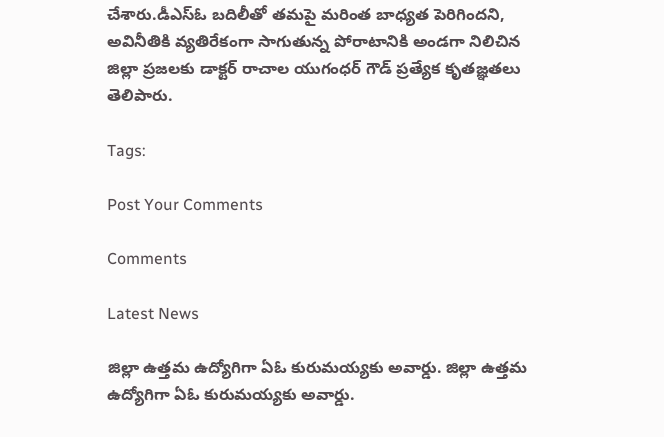చేశారు.డీఎస్ఓ బదిలీతో తమపై మరింత బాధ్యత పెరిగిందని, అవినీతికి వ్యతిరేకంగా సాగుతున్న పోరాటానికి అండగా నిలిచిన జిల్లా ప్రజలకు డాక్టర్ రాచాల యుగంధర్ గౌడ్ ప్రత్యేక కృతజ్ఞతలు తెలిపారు.

Tags:

Post Your Comments

Comments

Latest News

జిల్లా ఉత్తమ ఉద్యోగిగా ఏఓ కురుమయ్యకు అవార్డు. జిల్లా ఉత్తమ ఉద్యోగిగా ఏఓ కురుమయ్యకు అవార్డు.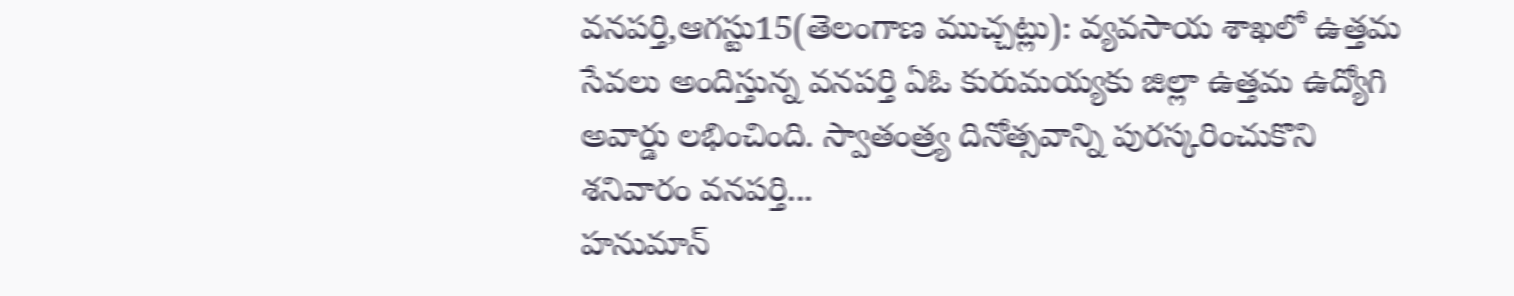వనపర్తి,ఆగస్టు15(తెలంగాణ ముచ్చట్లు): వ్యవసాయ శాఖలో ఉత్తమ సేవలు అందిస్తున్న వనపర్తి ఏఓ కురుమయ్యకు జిల్లా ఉత్తమ ఉద్యోగి అవార్డు లభించింది. స్వాతంత్ర్య దినోత్సవాన్ని పురస్కరించుకొని శనివారం వనపర్తి...
హనుమాన్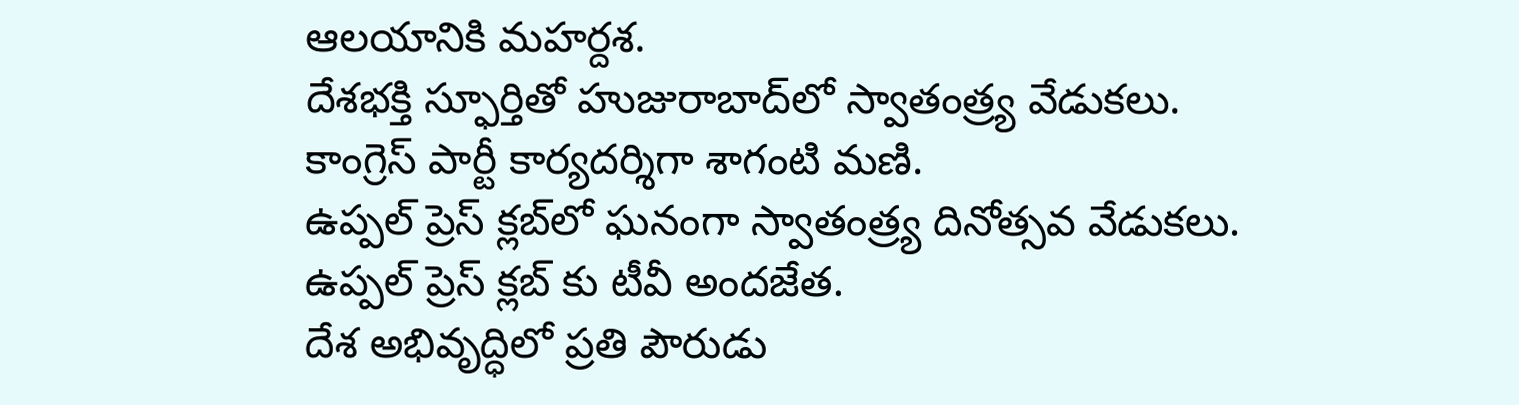ఆలయానికి మహర్దశ.
దేశభక్తి స్ఫూర్తితో హుజురాబాద్‌లో స్వాతంత్ర్య వేడుకలు.
కాంగ్రెస్ పార్టీ కార్యదర్శిగా శాగంటి మణి.
ఉప్పల్ ప్రెస్ క్లబ్‌లో ఘనంగా స్వాతంత్ర్య దినోత్సవ వేడుకలు.
ఉప్పల్ ప్రెస్ క్లబ్‌ కు టీవీ అందజేత.
దేశ అభివృద్ధిలో ప్రతి పౌరుడు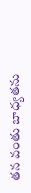తన వంతు బాధ్యతను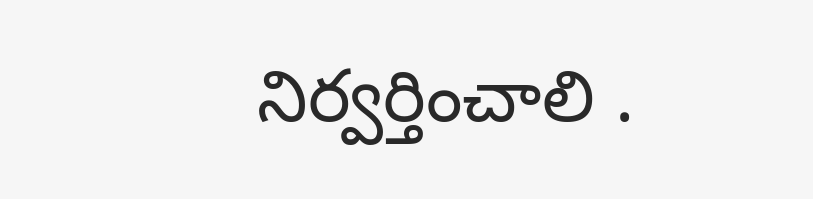నిర్వర్తించాలి .